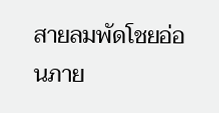สายลมพัดโชยอ่อนภาย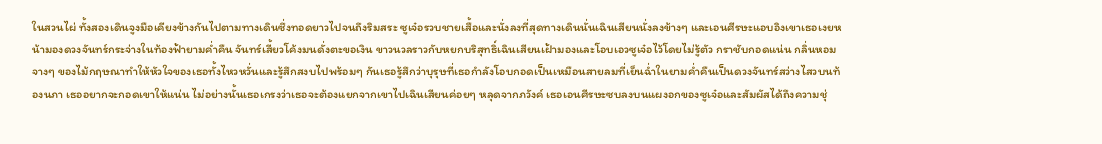ในสวนไผ่ ทั้งสองเดินจูงมือเคียงข้างกันไปตามทางเดินซึ่งทอดยาวไปจนถึงริมสระ ซูเจ๋อรวบชายเสื้อและนั่งลงที่สุดทางเดินนั่นเฉินเสียนนั่งลงข้างๆ และเอนศีรษะแอบอิงเขาเธอเงยหน้ามองดวงจันทร์กระจ่างในท้องฟ้ายามคํ่าคืน จันทร์เสี้ยวโค้งมนดั่งตะขอเงิน ขาวนวลราวกับหยกบริสุทธิ์เฉินเสียนเฝ้ามองและโอบเอวซูเจ๋อไว้โดยไม่รู้ตัว กราชับกอดแน่น กลิ่นหอมจางๆ ของไม้กฤษณาทำให้หัวใจของเธอทั้งไหวหวั่นและรู้สึกสงบไปพร้อมๆ กันเธอรู้สึกว่าบุรุษที่เธอกำลังโอบกอดเป็นเหมือนสายลมที่เย็นฉํ่าในยามคํ่าคืนเป็นดวงจันทร์สว่างไสวบนท้องนภา เธออยากจะกอดเขาให้แน่น ไม่อย่างนั้นเธอเกรงว่าเธอจะต้องแยกจากเขาไปเฉินเสียนค่อยๆ หลุดจากภวังค์ เธอเอนศีรษะซบลงบนแผงอกของซูเจ๋อและสัมผัสได้ถึงความชุ่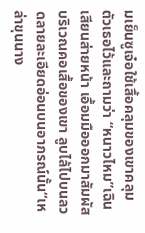มเย็นซูเจ๋อใช้เสื้อคลุมของเขาคลุมตัวเธอไว้และถามว่า “หนาวไหม”เฉินเสียนส่ายหน้า เอื้อมมือออกมาสัมผัสบริเวณคอเสื้อของเขา ลูบไล้ไปบนลวดลายละเอียดอ่อนบนอาภรณ์นั้น“เหล่าขุนนาง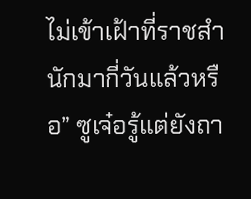ไม่เข้าเฝ้าที่ราชสำนักมากี่วันแล้วหรือ” ซูเจ๋อรู้แต่ยังถา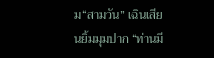ม“สามวัน” เฉินเสียนยิ้มมุมปาก “ท่านมี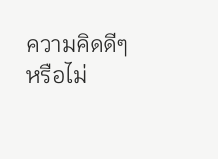ความคิดดีๆ หรือไม่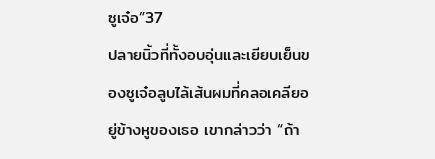ซูเจ๋อ”37
ปลายนิ้วที่ทั้งอบอุ่นและเยียบเย็นของซูเจ๋อลูบไล้เส้นผมที่คลอเคลียอยู่ข้างหูของเธอ เขากล่าวว่า “ถ้า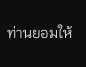ท่านยอมให้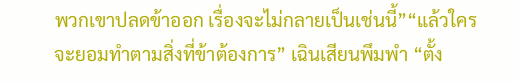พวกเขาปลดข้าออก เรื่องจะไม่กลายเป็นเช่นนี้”“แล้วใครจะยอมทำตามสิ่งที่ข้าต้องการ” เฉินเสียนพึมพำ “ตั้ง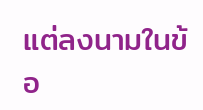แต่ลงนามในข้อ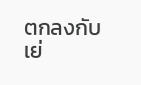ตกลงกับเย่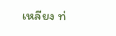เหลียง ท่